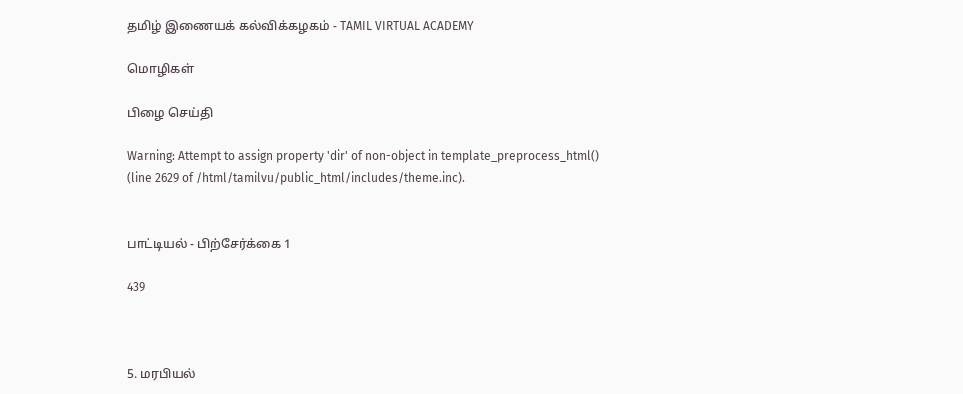தமிழ் இணையக் கல்விக்கழகம் - TAMIL VIRTUAL ACADEMY

மொழிகள்

பிழை செய்தி

Warning: Attempt to assign property 'dir' of non-object in template_preprocess_html() (line 2629 of /html/tamilvu/public_html/includes/theme.inc).


பாட்டியல் - பிற்சேர்க்கை 1

439



5. மரபியல்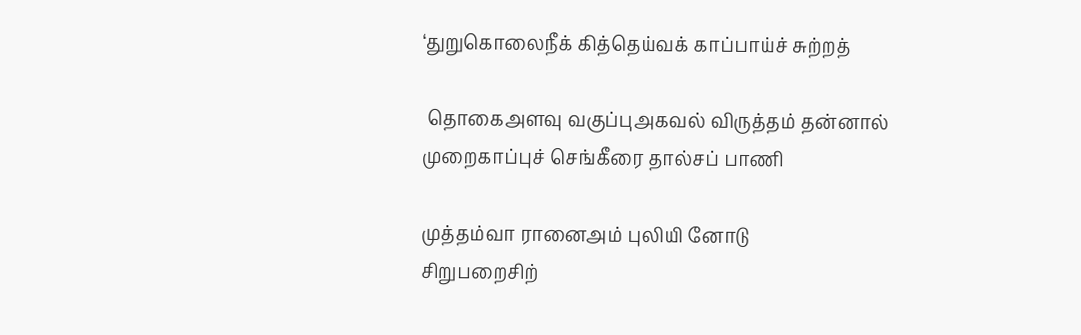‘துறுகொலைநீக் கித்தெய்வக் காப்பாய்ச் சுற்றத்

 தொகைஅளவு வகுப்புஅகவல் விருத்தம் தன்னால்
முறைகாப்புச் செங்கீரை தால்சப் பாணி

முத்தம்வா ரானைஅம் புலியி னோடு
சிறுபறைசிற்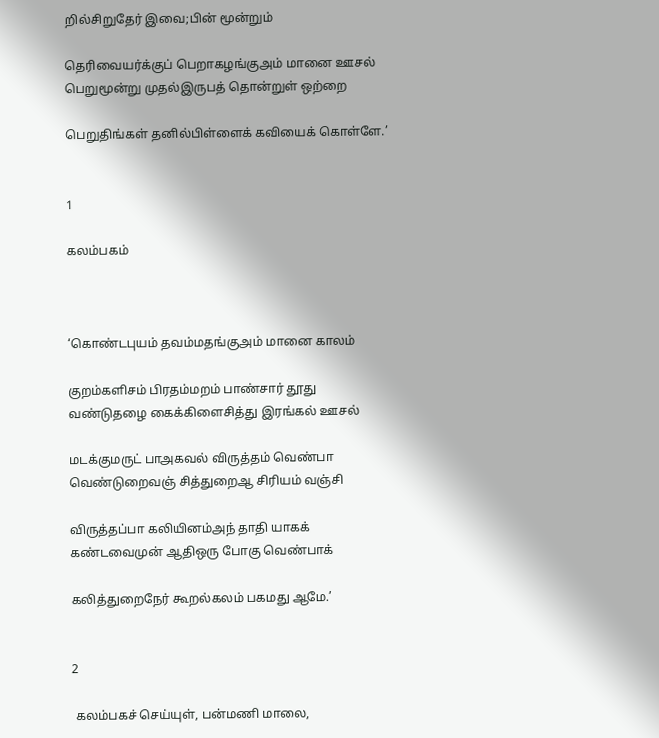றில்சிறுதேர் இவை;பின் மூன்றும்

தெரிவையர்க்குப் பெறாகழங்குஅம் மானை ஊசல்
பெறுமூன்று முதல்இருபத் தொன்றுள் ஒற்றை

பெறுதிங்கள் தனில்பிள்ளைக் கவியைக் கொள்ளே.’


1

கலம்பகம்



‘கொண்டபுயம் தவம்மதங்குஅம் மானை காலம்

குறம்களிசம் பிரதம்மறம் பாண்சார் தூது
வண்டுதழை கைக்கிளைசித்து இரங்கல் ஊசல்

மடக்குமருட் பாஅகவல் விருத்தம் வெண்பா
வெண்டுறைவஞ் சித்துறைஆ சிரியம் வஞ்சி

விருத்தப்பா கலியினம்அந் தாதி யாகக்
கண்டவைமுன் ஆதிஒரு போகு வெண்பாக்

கலித்துறைநேர் கூறல்கலம் பகமது ஆமே.’


2

 கலம்பகச் செய்யுள், பன்மணி மாலை,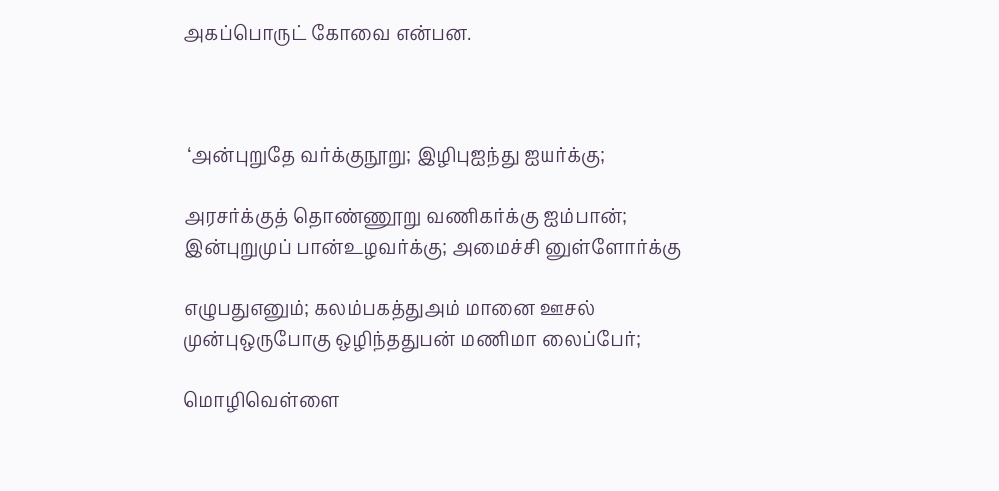அகப்பொருட் கோவை என்பன.



 ‘அன்புறுதே வர்க்குநூறு; இழிபுஐந்து ஐயர்க்கு;

அரசர்க்குத் தொண்ணூறு வணிகர்க்கு ஐம்பான்;
இன்புறுமுப் பான்உழவர்க்கு; அமைச்சி னுள்ளோர்க்கு

எழுபதுஎனும்; கலம்பகத்துஅம் மானை ஊசல்
முன்புஒருபோகு ஒழிந்ததுபன் மணிமா லைப்பேர்;

மொழிவெள்ளை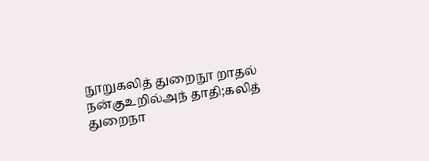நூறுகலித் துறைநூ றாதல்
நன்குஉறில்அந் தாதி;கலித் துறைநா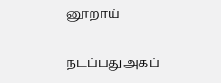னூறாய்

நடப்பதுஅகப்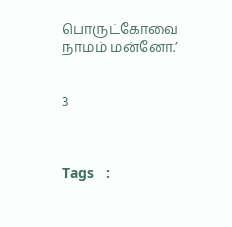பொருட்கோவை நாமம் மன்னோ.’


3



Tags   :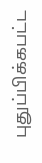புதுப்பிக்கபட்ட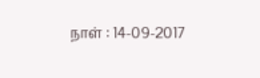நாள் : 14-09-2017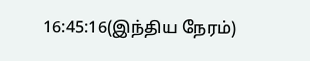16:45:16(இந்திய நேரம்)